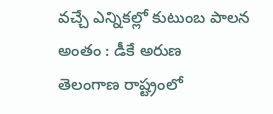వచ్చే ఎన్నికల్లో కుటుంబ పాలన అంతం : డీకే అరుణ
తెలంగాణ రాష్ట్రంలో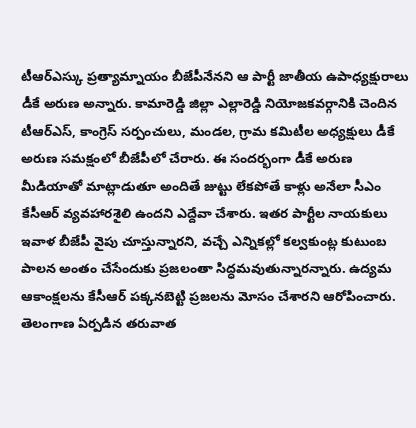టీఆర్ఎస్కు ప్రత్యామ్నాయం బీజేపీనేనని ఆ పార్టీ జాతీయ ఉపాధ్యక్షురాలు డీకే అరుణ అన్నారు. కామారెడ్డి జిల్లా ఎల్లారెడ్డి నియోజకవర్గానికి చెందిన టీఆర్ఎస్, కాంగ్రెస్ సర్పంచులు, మండల, గ్రామ కమిటీల అధ్యక్షులు డీకే అరుణ సమక్షంలో బీజేపీలో చేరారు. ఈ సందర్భంగా డీకే అరుణ మీడియాతో మాట్లాడుతూ అందితే జుట్టు లేకపోతే కాళ్లు అనేలా సీఎం కేసీఆర్ వ్యవహారశైలి ఉందని ఎద్దేవా చేశారు. ఇతర పార్టీల నాయకులు ఇవాళ బీజేపీ వైపు చూస్తున్నారని, వచ్చే ఎన్నికల్లో కల్వకుంట్ల కుటుంబ పాలన అంతం చేసేందుకు ప్రజలంతా సిద్ధమవుతున్నారన్నారు. ఉద్యమ ఆకాంక్షలను కేసీఆర్ పక్కనబెట్టి ప్రజలను మోసం చేశారని ఆరోపించారు.
తెలంగాణ ఏర్పడిన తరువాత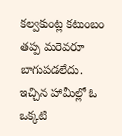కల్వకుంట్ల కటుంబం తప్ప మరెవరూ బాగుపడలేదు. ఇచ్చిన హామీల్లో ఓ ఒక్కటి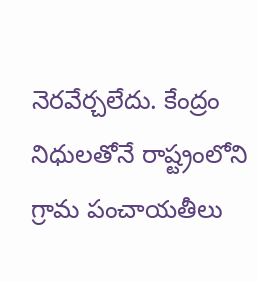నెరవేర్చలేదు. కేంద్రం నిధులతోనే రాష్ట్రంలోని గ్రామ పంచాయతీలు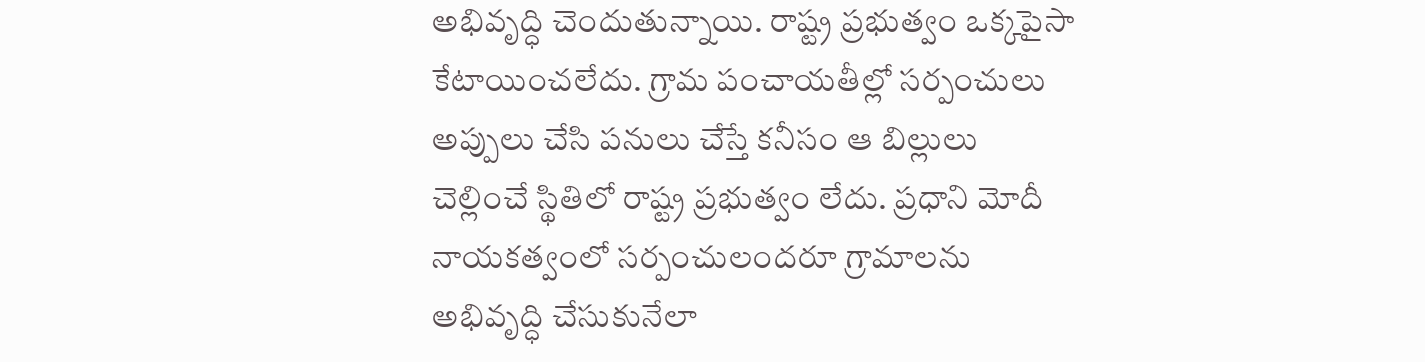అభివృద్ధి చెందుతున్నాయి. రాష్ట్ర ప్రభుత్వం ఒక్కపైసా కేటాయించలేదు. గ్రామ పంచాయతీల్లో సర్పంచులు అప్పులు చేసి పనులు చేస్తే కనీసం ఆ బిల్లులు చెల్లించే స్థితిలో రాష్ట్ర ప్రభుత్వం లేదు. ప్రధాని మోదీ నాయకత్వంలో సర్పంచులందరూ గ్రామాలను అభివృద్ధి చేసుకునేలా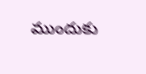ముందుకు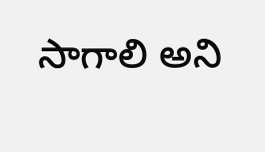సాగాలి అని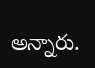అన్నారు.